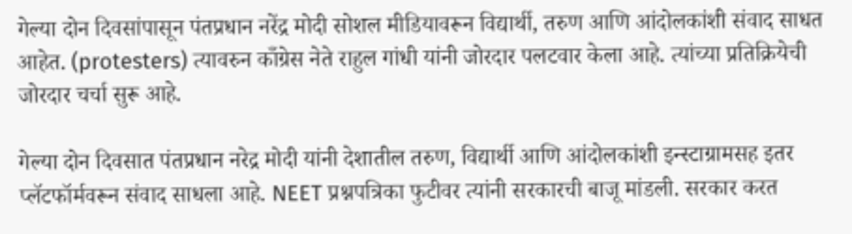गेल्या दोन दिवसांपासून पंतप्रधान नरेंद्र मोदी सोशल मीडियावरून विद्यार्थी, तरुण आणि आंदोलकांशी संवाद साधत आहेत. (protesters) त्यावरुन काँग्रेस नेते राहुल गांधी यांनी जोरदार पलटवार केला आहे. त्यांच्या प्रतिक्रियेची जोरदार चर्चा सुरू आहे.

गेल्या दोन दिवसात पंतप्रधान नरेद्र मोदी यांनी देशातील तरुण, विद्यार्थी आणि आंदोलकांशी इन्स्टाग्रामसह इतर प्लॅटफॉर्मवरून संवाद साधला आहे. NEET प्रश्नपत्रिका फुटीवर त्यांनी सरकारची बाजू मांडली. सरकार करत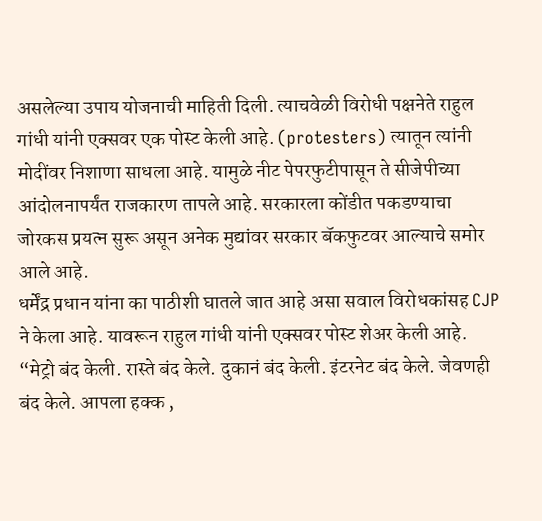असलेल्या उपाय योजनाची माहिती दिली. त्याचवेळी विरोधी पक्षनेते राहुल गांधी यांनी एक्सवर एक पोस्ट केली आहे. (protesters) त्यातून त्यांनी मोदींवर निशाणा साधला आहे. यामुळे नीट पेपरफुटीपासून ते सीजेपीच्या आंदोलनापर्यंत राजकारण तापले आहे. सरकारला कोंडीत पकडण्याचा जोरकस प्रयत्न सुरू असून अनेक मुद्यांवर सरकार बॅकफुटवर आल्याचे समोर आले आहे.
धर्मेंद्र प्रधान यांना का पाठीशी घातले जात आहे असा सवाल विरोधकांसह CJP ने केला आहे. यावरून राहुल गांधी यांनी एक्सवर पोस्ट शेअर केली आहे. “मेट्रो बंद केली. रास्ते बंद केले. दुकानं बंद केली. इंटरनेट बंद केले. जेवणही बंद केले. आपला हक्क ,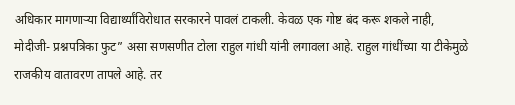अधिकार मागणाऱ्या विद्यार्थ्यांविरोधात सरकारने पावलं टाकली. केवळ एक गोष्ट बंद करू शकले नाही, मोदीजी- प्रश्नपत्रिका फुट” असा सणसणीत टोला राहुल गांधी यांनी लगावला आहे. राहुल गांधींच्या या टीकेमुळे राजकीय वातावरण तापले आहे. तर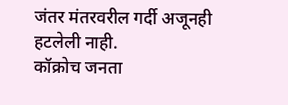जंतर मंतरवरील गर्दी अजूनही हटलेली नाही.
कॉक्रोच जनता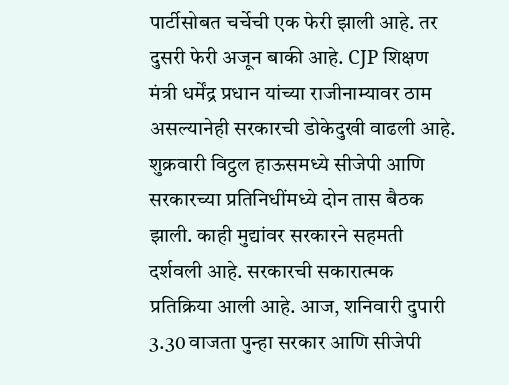पार्टीसोबत चर्चेची एक फेरी झाली आहे. तर दुसरी फेरी अजून बाकी आहे. CJP शिक्षण मंत्री धर्मेंद्र प्रधान यांच्या राजीनाम्यावर ठाम असल्यानेही सरकारची डोकेदुखी वाढली आहे. शुक्रवारी विट्ठल हाऊसमध्ये सीजेपी आणि सरकारच्या प्रतिनिधींमध्ये दोन तास बैठक झाली. काही मुद्यांवर सरकारने सहमती दर्शवली आहे. सरकारची सकारात्मक प्रतिक्रिया आली आहे. आज, शनिवारी दुपारी 3.30 वाजता पुन्हा सरकार आणि सीजेपी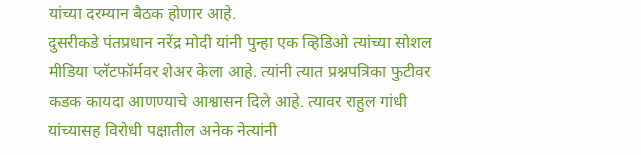यांच्या दरम्यान बैठक होणार आहे.
दुसरीकडे पंतप्रधान नरेंद्र मोदी यांनी पुन्हा एक व्हिडिओ त्यांच्या सोशल मीडिया प्लॅटफॉर्मवर शेअर केला आहे. त्यांनी त्यात प्रश्नपत्रिका फुटीवर कडक कायदा आणण्याचे आश्वासन दिले आहे. त्यावर राहुल गांधी यांच्यासह विरोधी पक्षातील अनेक नेत्यांनी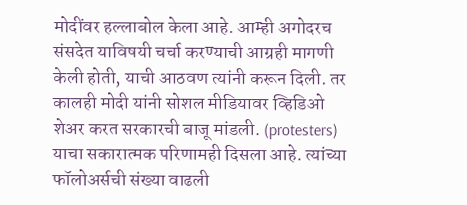मोदींवर हल्लाबोल केला आहे. आम्ही अगोदरच संसदेत याविषयी चर्चा करण्याची आग्रही मागणी केली होती, याची आठवण त्यांनी करून दिली. तर कालही मोदी यांनी सोशल मीडियावर व्हिडिओ शेअर करत सरकारची बाजू मांडली. (protesters) याचा सकारात्मक परिणामही दिसला आहे. त्यांच्या फॉलोअर्सची संख्या वाढली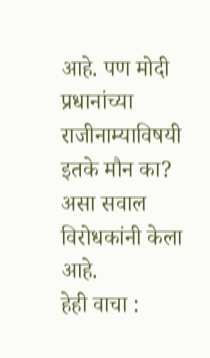आहे. पण मोदी प्रधानांच्या राजीनाम्याविषयी इतके मौन का? असा सवाल विरोधकांनी केला आहे.
हेही वाचा :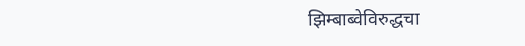झिम्बाब्वेविरुद्धचा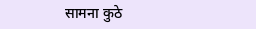सामना कुठे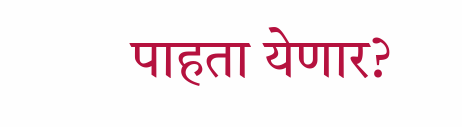पाहता येणार?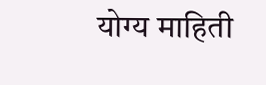योग्य माहिती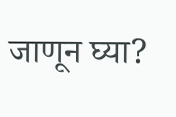जाणून घ्या?